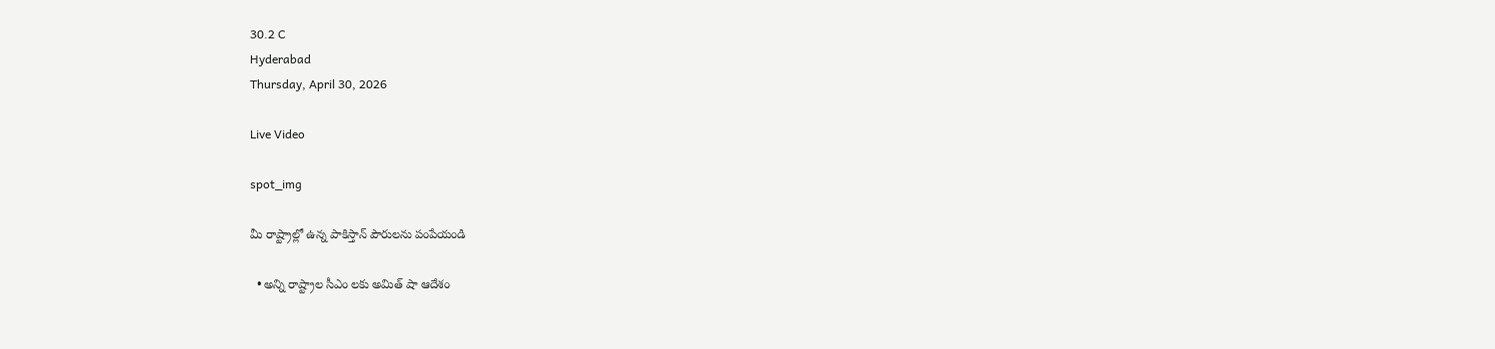30.2 C
Hyderabad
Thursday, April 30, 2026

Live Video

spot_img

మీ రాష్ట్రాల్లో ఉన్న పాకిస్తాన్‌ పౌరులను పంపేయండి

  • అన్ని రాష్ట్రాల సీఎం లకు అమిత్ షా ఆదేశం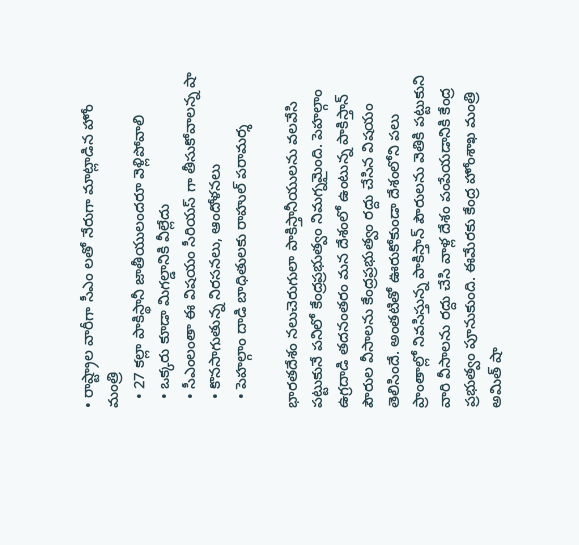• రాష్ట్రాల వారీగా సీఎం లతో నేరుగా మాట్లాడిన హోం మంత్రి
  • 27 కల్లా పాకిస్థానీ జాతీయులందరూ వెళ్లిపోవాలి
  • ఒక్కరు కూడా మిగల్డానికి వీల్లేదు
  • సీఎంలంతా ఈ విషయం సీరియస్ గా తీసుకోవాలన్న షా
  • కొనసాగుతున్న నిరసనలు, ఆందోళనలు
  • పెహల్గాం దాడి బాధితులకు రాహుల్ పరామర్శ

భారతదేశం నలుచెరుగులా పాకిస్తానీయులను వలవేసి పట్టుకునే పనిలో కేంద్రప్రభుత్వం నిమగ్నమైంది. పెహల్గాం ఉగ్రదాడి తదనంతరం మన దేశంలో ఉంటున్న పాకిస్తాన్‌ పౌరుల వీసాలను కేంద్రప్రభుత్వం రద్దు చేసిన విషయం తెలిసిందే. అంతటితో ఊరుకోకుండా దేశంలోని పలు ప్రాంతాల్లో నివసిస్తున్న పాకిస్తాన్ పౌరులను వెతికి పట్టుకుని వారి వీసాలను రద్దు చేసి వాళ్ల దేశం పంపేయడానికి కేంద్ర ప్రభుత్వం పూనుకుంది. ఈమేరకు కేంద్ర హోంశాఖ మంత్రి అమిత్‌ షా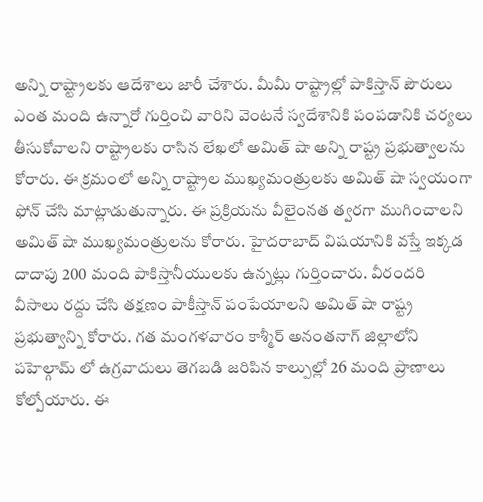అన్ని రాష్ట్రాలకు ఆదేశాలు జారీ చేశారు. మీమీ రాష్ట్రాల్లో పాకిస్తాన్‌ పౌరులు ఎంత మంది ఉన్నారో గుర్తించి వారిని వెంటనే స్వదేశానికి పంపడానికి చర్యలు తీసుకోవాలని రాష్ట్రాలకు రాసిన లేఖలో అమిత్‌ షా అన్ని రాష్ట్ర ప్రభుత్వాలను కోరారు. ఈ క్రమంలో అన్ని రాష్ట్రాల ముఖ్యమంత్రులకు అమిత్‌ షా స్వయంగా ఫోన్‌ చేసి మాట్లాడుతున్నారు. ఈ ప్రక్రియను వీలైంనత త్వరగా ముగించాలని అమిత్‌ షా ముఖ్యమంత్రులను కోరారు. హైదరాబాద్‌ విషయానికి వస్తే ఇక్కడ దాదాపు 200 మంది పాకిస్తానీయులకు ఉన్నట్లు గుర్తించారు. వీరందరి వీసాలు రద్దు చేసి తక్షణం పాకీస్తాన్‌ పంపేయాలని అమిత్‌ షా రాష్ట్ర ప్రభుత్వాన్ని కోరారు. గత మంగళవారం కాశ్మీర్‌ అనంతనాగ్‌ జిల్లాలోని పహెల్గామ్‌ లో ఉగ్రవాదులు తెగబడి జరిపిన కాల్పుల్లో 26 మంది ప్రాణాలు కోల్పోయారు. ఈ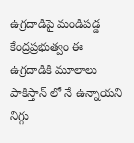ఉగ్రదాడిపై మండిపడ్డ కేంద్రప్రభుత్వం ఈ ఉగ్రదాడికి మూలాలు పాకిస్తాన్‌ లో నే ఉన్నాయని నిగ్గు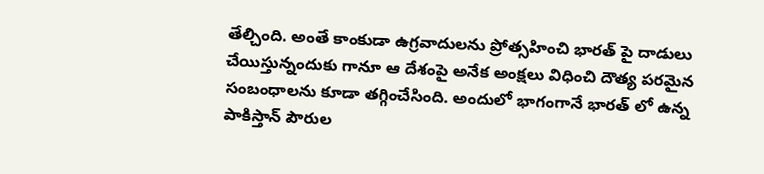తేల్చింది. అంతే కాంకుడా ఉగ్రవాదులను ప్రోత్సహించి భారత్‌ పై దాడులు చేయిస్తున్నందుకు గానూ ఆ దేశంపై అనేక అంక్షలు విధించి దౌత్య పరమైన సంబంధాలను కూడా తగ్గించేసింది. అందులో భాగంగానే భారత్‌ లో ఉన్న పాకిస్తాన్‌ పౌరుల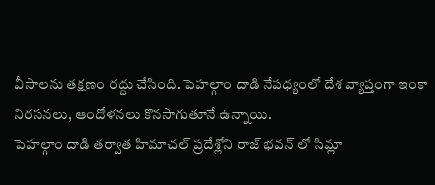వీసాలను తక్షణం రద్దు చేసింది. పెహల్గాం దాడి నేపధ్యంలో దేశ వ్యాప్తంగా ఇంకా నిరసనలు, ఆందోళనలు కొనసాగుతూనే ఉన్నాయి.
పెహల్గాం దాడి తర్వాత హిమాచల్ ప్రదేశ్లోని రాజ్ భవన్ లో సిమ్లా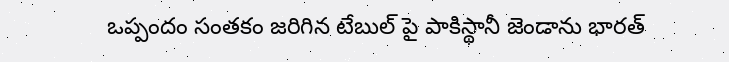ఒప్పందం సంతకం జరిగిన టేబుల్ పై పాకిస్థానీ జెండాను భారత్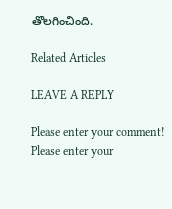తొలగించింది.

Related Articles

LEAVE A REPLY

Please enter your comment!
Please enter your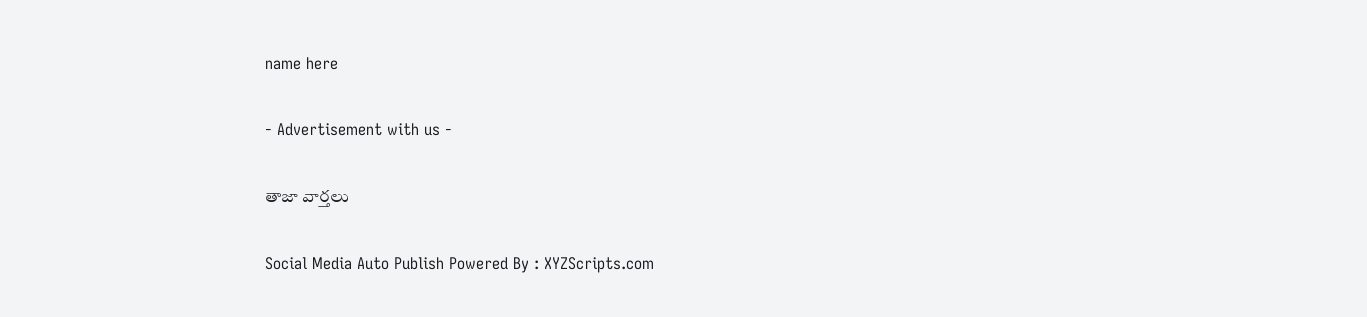name here

- Advertisement with us -

తాజా వార్తలు

Social Media Auto Publish Powered By : XYZScripts.com